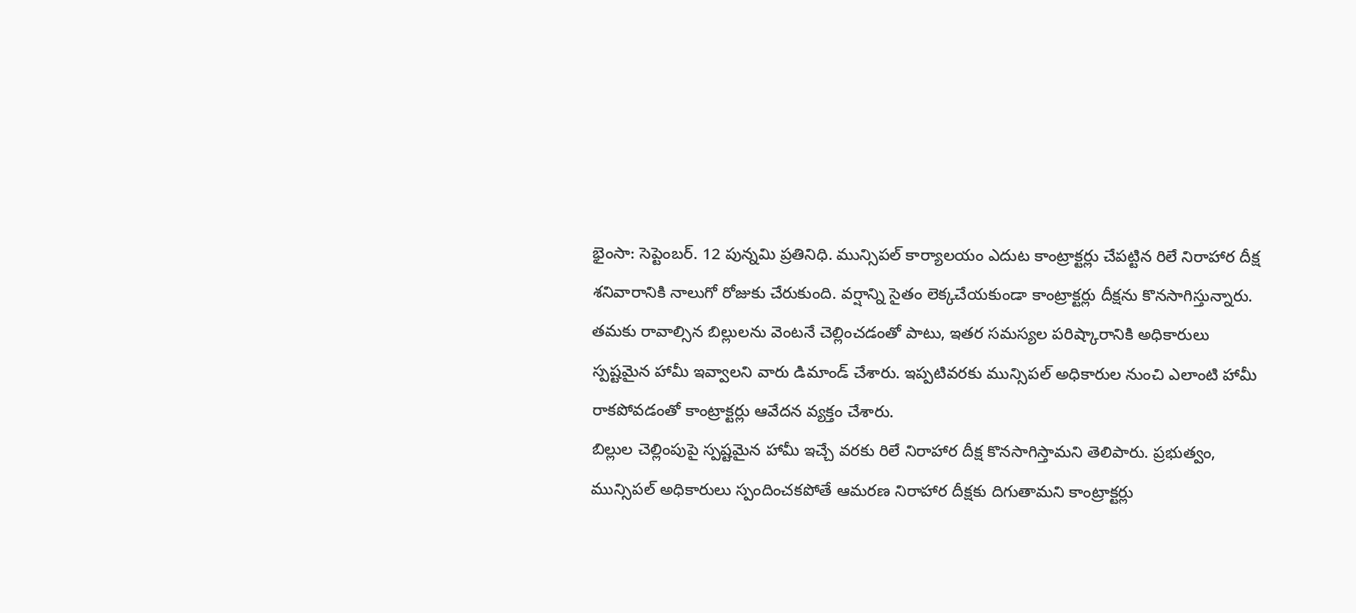భైంసా: సెప్టెంబర్. 12 పున్నమి ప్రతినిధి. మున్సిపల్ కార్యాలయం ఎదుట కాంట్రాక్టర్లు చేపట్టిన రిలే నిరాహార దీక్ష శనివారానికి నాలుగో రోజుకు చేరుకుంది. వర్షాన్ని సైతం లెక్కచేయకుండా కాంట్రాక్టర్లు దీక్షను కొనసాగిస్తున్నారు.
తమకు రావాల్సిన బిల్లులను వెంటనే చెల్లించడంతో పాటు, ఇతర సమస్యల పరిష్కారానికి అధికారులు స్పష్టమైన హామీ ఇవ్వాలని వారు డిమాండ్ చేశారు. ఇప్పటివరకు మున్సిపల్ అధికారుల నుంచి ఎలాంటి హామీ రాకపోవడంతో కాంట్రాక్టర్లు ఆవేదన వ్యక్తం చేశారు.
బిల్లుల చెల్లింపుపై స్పష్టమైన హామీ ఇచ్చే వరకు రిలే నిరాహార దీక్ష కొనసాగిస్తామని తెలిపారు. ప్రభుత్వం, మున్సిపల్ అధికారులు స్పందించకపోతే ఆమరణ నిరాహార దీక్షకు దిగుతామని కాంట్రాక్టర్లు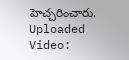హెచ్చరించారు.
Uploaded Video: